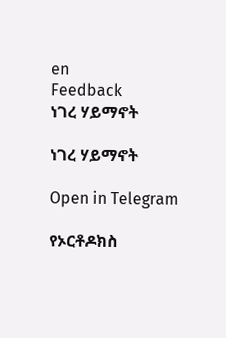en
Feedback
ነገረ ሃይማኖት

ነገረ ሃይማኖት

Open in Telegram

የኦርቶዶክስ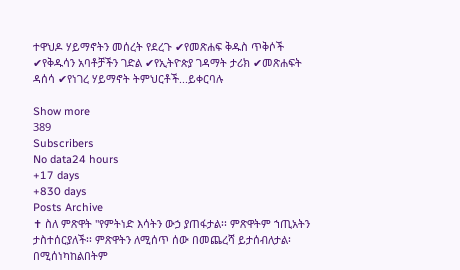ተዋህዶ ሃይማኖትን መሰረት የደረጉ ✔የመጽሐፍ ቅዱስ ጥቅሶች ✔የቅዱሳን አባቶቻችን ገድል ✔የኢትዮጵያ ገዳማት ታሪክ ✔መጽሐፍት ዳሰሳ ✔የነገረ ሃይማኖት ትምህርቶች...ይቀርባሉ

Show more
389
Subscribers
No data24 hours
+17 days
+830 days
Posts Archive
✝ ስለ ምጽዋት "የምትነድ እሳትን ውኃ ያጠፋታል፡፡ ምጽዋትም ኀጢአትን ታስተሰርያለች፡፡ ምጽዋትን ለሚሰጥ ሰው በመጨረሻ ይታሰብለታል፡በሚሰነካከልበትም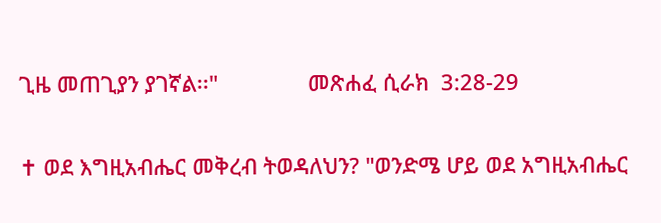ጊዜ መጠጊያን ያገኛል፡፡"               መጽሐፈ ሲራክ  3:28-29

✝ ወደ እግዚአብሔር መቅረብ ትወዳለህን? "ወንድሜ ሆይ ወደ አግዚአብሔር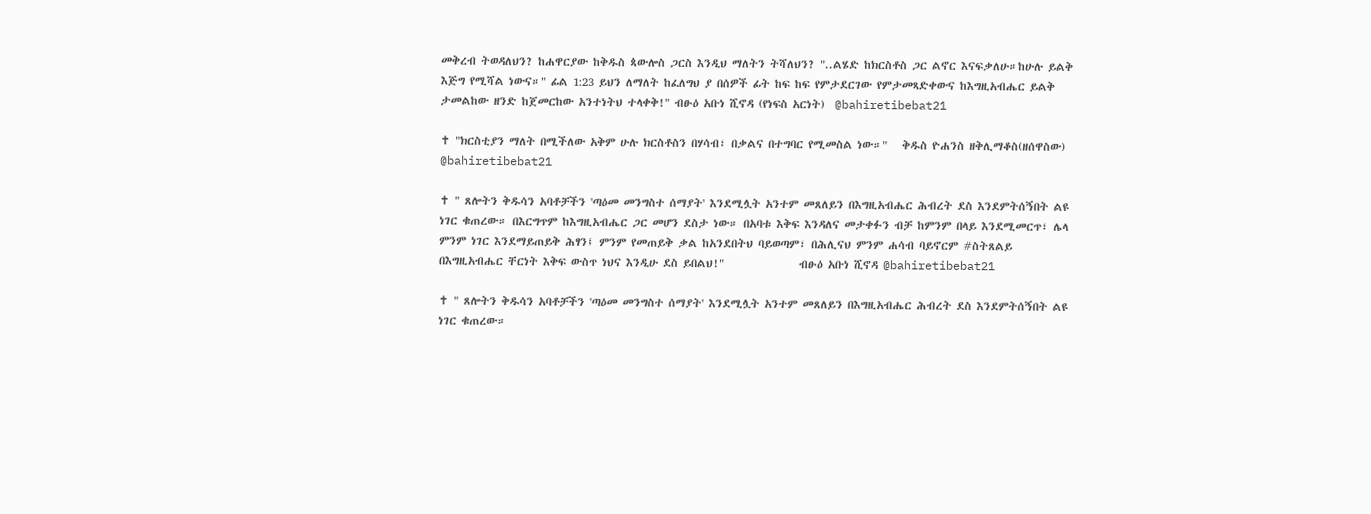መቅረብ ትወዳለህን? ከሐዋርያው ከቅዱስ ጳውሎስ ጋርስ እንዲህ ማለትን ትሻለህን? "..ልሄድ ከክርስቶስ ጋር ልኖር እናፍቃለሁ።ከሁሉ ይልቅ እጅግ የሚሻል ነውና።" ፊል 1:23 ይህን ለማለት ከፈለግህ ያ በሰዎች ፊት ከፍ ከፍ የምታደርገው የምታመጻድቀውና ከእግዚአብሔር ይልቅ ታመልከው ዘንድ ከጀመርከው አንተነትህ ተላቀቅ!" ብፁዕ አቡነ ሺኖዳ (የነፍስ አርነት)  @bahiretibebat21

✝ "ክርስቲያን ማለት በሚችለው አቅም ሁሉ ክርስቶስን በሃሳብ፣ በቃልና በተግባር የሚመስል ነው።"   ቅዱስ ዮሐንስ ዘቅሊማቆስ(ዘሰዋስው) @bahiretibebat21

✝ " ጸሎትን ቅዱሳን አባቶቻችን 'ጣዕመ መንግስተ ሰማያት' እንደሚሏት አንተም መጸለይን በእግዚአብሔር ሕብረት ደስ እንደምትሰኝበት ልዩ ነገር ቁጠረው። በእርግጥም ከእግዚአብሔር ጋር መሆን ደስታ ነው። በአባቱ እቅፍ እንዳለና መታቀፉን ብቻ ከምንም በላይ እንደሚመርጥ፣ ሌላ ምንም ነገር እንደማይጠይቅ ሕፃን፤ ምንም የመጠይቅ ቃል ከአንደበትህ ባይወጣም፣ በሕሊናህ ምንም ሐሳብ ባይኖርም #ስትጸልይ በእግዚአብሔር ቸርነት እቅፍ ውስጥ ነህና እንዲሁ ደስ ይበልህ!"               ብፁዕ አቡነ ሺኖዳ @bahiretibebat21

✝ " ጸሎትን ቅዱሳን አባቶቻችን 'ጣዕመ መንግስተ ሰማያት' እንደሚሏት አንተም መጸለይን በእግዚአብሔር ሕብረት ደስ እንደምትሰኝበት ልዩ ነገር ቁጠረው።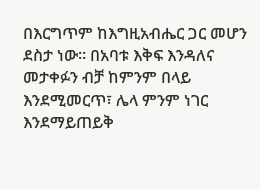በእርግጥም ከእግዚአብሔር ጋር መሆን ደስታ ነው። በአባቱ እቅፍ እንዳለና መታቀፉን ብቻ ከምንም በላይ እንደሚመርጥ፣ ሌላ ምንም ነገር እንደማይጠይቅ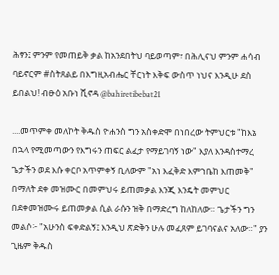ሕፃን፤ ምንም የመጠይቅ ቃል ከአንደበትህ ባይወጣም፣ በሕሊናህ ምንም ሐሳብ ባይኖርም #ስትጸልይ በእግዚአብሔር ቸርነት እቅፍ ውስጥ ነህና እንዲሁ ደስ ይበልህ! ብፁዕ አቡነ ሺኖዳ @bahiretibebat21

....መጥምቀ መለኮት ቅዱስ ዮሐንስ ግን አስቀድሞ በነበረው ትምህርቱ "ከእኔ በኋላ የሚመጣውን የእግሩን ጠፍር ልፈታ የማይገባኝ ነው" እያለ እንዳስተማረ ጌታችን ወደ እሱ ቀርቦ አጥምቀኝ ቢለውም "አነ እፈቅድ እምኀቤከ እጠመቅ" በማለት ደቀ መዝሙር በመምህሩ ይጠመቃል እንጂ እንዴት መምህር በደቀመዝሙሩ ይጠመቃል ሲል ራሱን ዝቅ በማድረግ ከለከለው። ጌታችን ግን መልሶ፦ "አሁንስ ፍቀድልኝ፤ እንዲህ ጽድቅን ሁሉ መፈጸም ይገባናልና አለው።" ያን ጊዜም ቅዱስ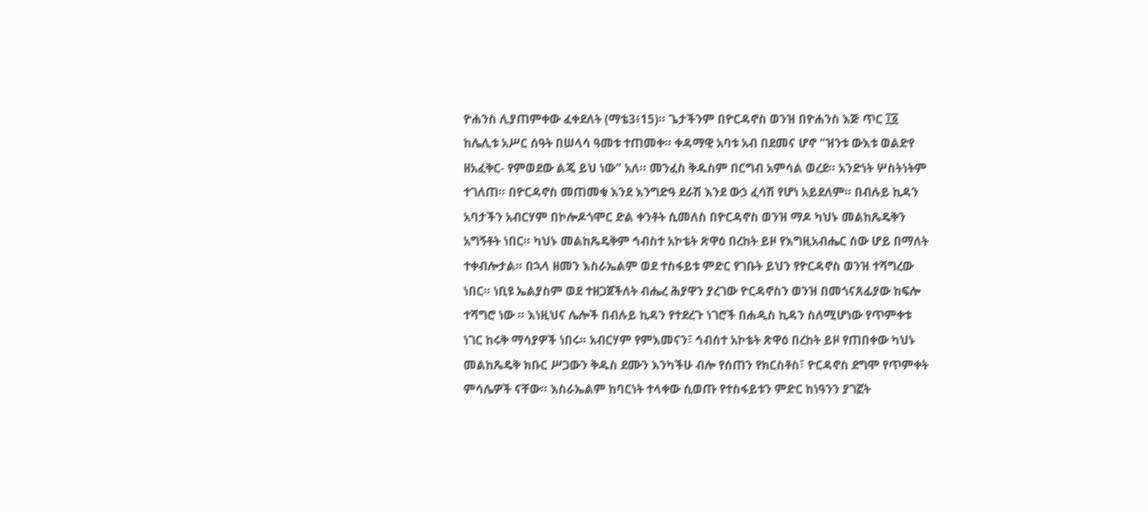ዮሐንስ ሊያጠምቀው ፈቀደለት (ማቴ3፥15)። ጌታችንም በዮርዳኖስ ወንዝ በዮሐንስ እጅ ጥር ፲፩ ከሌሊቱ አሥር ሰዓት በሠላሳ ዓመቱ ተጠመቀ። ቀዳማዊ አባቱ አብ በደመና ሆኖ "ዝንቱ ውእቱ ወልድየ ዘአፈቅር- የምወደው ልጄ ይህ ነው" አለ። መንፈስ ቅዱስም በርግብ አምሳል ወረደ። አንድነት ሦስትነትም ተገለጠ። በዮርዳኖስ መጠመቁ እንደ እንግድዓ ደራሽ እንደ ውኃ ፈሳሽ የሆነ አይደለም። በብሉይ ኪዳን አባታችን አብርሃም በኮሎዶጎሞር ድል ቀንቶት ሲመለስ በዮርዳኖስ ወንዝ ማዶ ካህኑ መልከጼዴቅን አግኝቶት ነበር። ካህኑ መልከጼዴቅም ኅብስተ አኮቴት ጽዋዕ በረከት ይዞ የእግዚአብሔር ሰው ሆይ በማለት ተቀብሎታል። በኋላ ዘመን እስራኤልም ወደ ተስፋይቱ ምድር የገቡት ይህን የዮርዳኖስ ወንዝ ተሻግረው ነበር። ነቢዩ ኤልያስም ወደ ተዘጋጀችለት ብሔረ ሕያዋን ያረገው ዮርዳኖስን ወንዝ በመጎናጸፊያው ከፍሎ ተሻግሮ ነው ። እነዚህና ሌሎች በብሉይ ኪዳን የተደረጉ ነገሮች በሐዲስ ኪዳን ስለሚሆነው የጥምቀቱ ነገር ከሩቅ ማሳያዎች ነበሩ። አብርሃም የምእመናን፣ ኅብሰተ አኮቴት ጽዋዕ በረከት ይዞ የጠበቀው ካህኑ መልከጼዴቅ ክቡር ሥጋውን ቅዱስ ደሙን እንካችሁ ብሎ የሰጠን የክርስቶስ፣ ዮርዳኖስ ደግሞ የጥምቀት ምሳሌዎች ናቸው። እስራኤልም ከባርነት ተላቀው ሲወጡ የተስፋይቱን ምድር ከነዓንን ያገኟት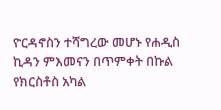ዮርዳኖስን ተሻግረው መሆኑ የሐዲስ ኪዳን ምእመናን በጥምቀት በኩል የክርስቶስ አካል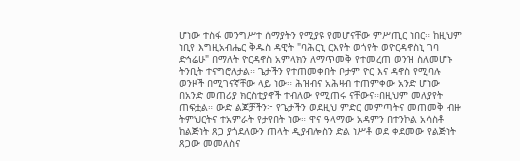ሆነው ተስፋ መንግሥተ ሰማያትን የሚያዩ የመሆናቸው ምሥጢር ነበር። ከዚህም ነቢየ እግዚአብሔር ቅዱስ ዳዊት "ባሕርኒ ርእየት ወጎየት ወዮርዳኖስኒ ገባ ድኅሬሁ" በማለት ዮርዳኖስ አምላክን ለማጥመቅ የተመረጠ ወንዝ ስለመሆኑ ትንቢት ተናግሮለታል። ጌታችን የተጠመቀበት ቦታም ዮር እና ዳኖስ የሚባሉ ወንዞች በሚገናኛቸው ላይ ነው። ሕዝብና አሕዛብ ተጠምቀው አንድ ሆነው በአንድ መጠሪያ ክርስቲያኖች ተብለው የሚጠሩ ናቸውና።በዚህም መለያየት ጠፍቷል። ውድ ልጆቻችን፦ የጌታችን ወደዚህ ምድር መምጣትና መጠመቅ ብዙ ትምህርትና ተአምራት የታየበት ነው። ዋና ዓላማው አዳምን በተንኮል አሳስቶ ከልጅነት ጸጋ ያጎደለውን ጠላት ዲያብሎስን ድል ነሥቶ ወደ ቀደመው የልጅነት ጸጋው መመለስና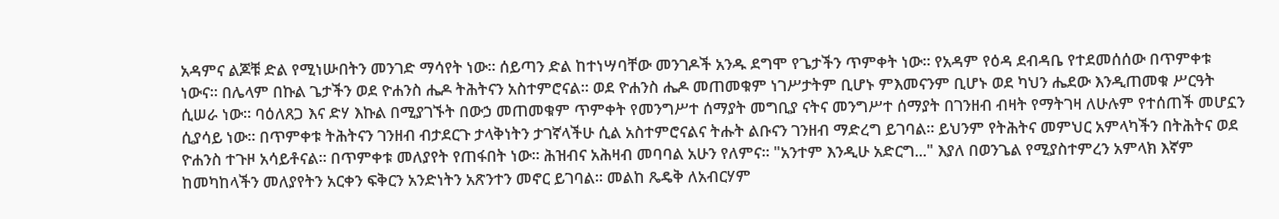አዳምና ልጆቹ ድል የሚነሡበትን መንገድ ማሳየት ነው። ሰይጣን ድል ከተነሣባቸው መንገዶች አንዱ ደግሞ የጌታችን ጥምቀት ነው። የአዳም የዕዳ ደብዳቤ የተደመሰሰው በጥምቀቱ ነውና። በሌላም በኩል ጌታችን ወደ ዮሐንስ ሔዶ ትሕትናን አስተምሮናል። ወደ ዮሐንስ ሔዶ መጠመቁም ነገሥታትም ቢሆኑ ምእመናንም ቢሆኑ ወደ ካህን ሔደው እንዲጠመቁ ሥርዓት ሲሠራ ነው። ባዕለጸጋ እና ድሃ እኩል በሚያገኙት በውኃ መጠመቁም ጥምቀት የመንግሥተ ሰማያት መግቢያ ናትና መንግሥተ ሰማያት በገንዘብ ብዛት የማትገዛ ለሁሉም የተሰጠች መሆኗን ሲያሳይ ነው። በጥምቀቱ ትሕትናን ገንዘብ ብታደርጉ ታላቅነትን ታገኛላችሁ ሲል አስተምሮናልና ትሑት ልቡናን ገንዘብ ማድረግ ይገባል። ይህንም የትሕትና መምህር አምላካችን በትሕትና ወደ ዮሐንስ ተጉዞ አሳይቶናል። በጥምቀቱ መለያየት የጠፋበት ነው። ሕዝብና አሕዛብ መባባል አሁን የለምና። "አንተም እንዲሁ አድርግ..." እያለ በወንጌል የሚያስተምረን አምላክ እኛም ከመካከላችን መለያየትን አርቀን ፍቅርን አንድነትን አጽንተን መኖር ይገባል። መልከ ጼዴቅ ለአብርሃም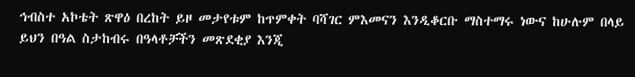ኅብስተ አኮቴት ጽዋዕ በረከት ይዞ መታየቱም ከጥምቀት ባሻገር ምእመናን እንዲቆርቡ ማስተማሩ ነውና ከሁሉም በላይ ይህን በዓል ስታከብሩ በዓላቶቻችን መጽደቂያ እንጂ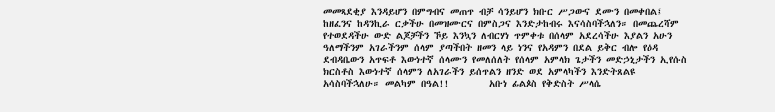መመጻደቂያ እንዳይሆን በምግብና መጠጥ ብቻ ሳንይሆን ክቡር ሥጋውና ደሙን በመቀበል፤ ከዘፈንና ከዳንኪራ ርቃችሁ በመዝሙርና በምስጋና እንድታከብሩ እናሳስባችኋለን። በመጨረሻም የተወደዳችሁ ውድ ልጆቻችን ኾይ እንኳን ለብርሃነ ጥምቀቱ በሰላም አደረሳችሁ እያልን አሁን ዓለማችንም አገራችንም ሰላም ያጣችበት ዘመን ላይ ነንና የአዳምን በደል ይቅር ብሎ የዕዳ ደብዳቤውን አጥፍቶ እውነተኛ ሰላሙን የመለሰለት የሰላም አምላክ ጌታችን መድኃኒታችን ኢየሱስ ክርስቶስ እውነተኛ ሰላምን ለአገራችን ይሰጥልን ዘንድ ወደ አምላካችን እንድትጸልዩ አሳስባችኋለሁ። መልካም በዓል!!        አቡነ ፊልጶስ የቅድስት ሥላሴ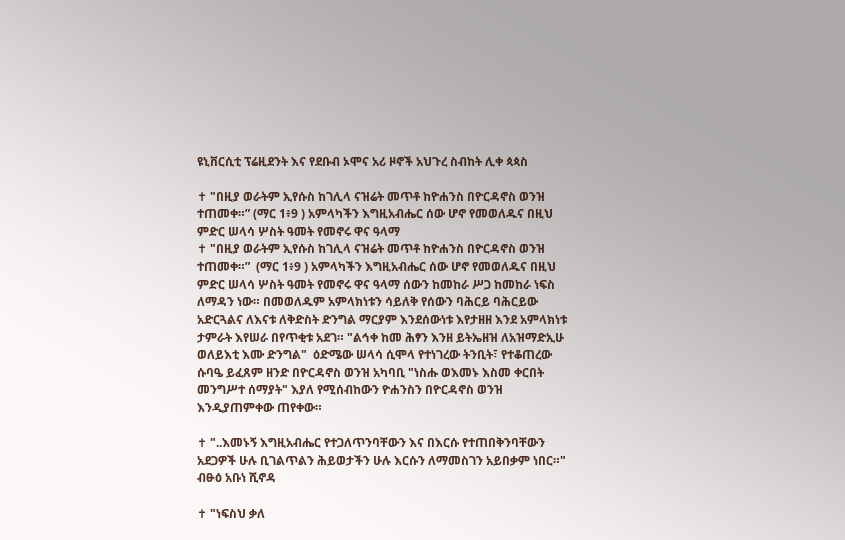ዩኒቨርሲቲ ፕሬዚደንት እና የደቡብ ኦሞና አሪ ዞኖች አህጉረ ስብከት ሊቀ ጳጳስ

✝ "በዚያ ወራትም ኢየሱስ ከገሊላ ናዝሬት መጥቶ ከዮሐንስ በዮርዳኖስ ወንዝ ተጠመቀ።” (ማር 1፥9 ) አምላካችን እግዚአብሔር ሰው ሆኖ የመወለዱና በዚህ ምድር ሠላሳ ሦስት ዓመት የመኖሩ ዋና ዓላማ
✝ "በዚያ ወራትም ኢየሱስ ከገሊላ ናዝሬት መጥቶ ከዮሐንስ በዮርዳኖስ ወንዝ ተጠመቀ።”  (ማር 1፥9 ) አምላካችን እግዚአብሔር ሰው ሆኖ የመወለዱና በዚህ ምድር ሠላሳ ሦስት ዓመት የመኖሩ ዋና ዓላማ ሰውን ከመከራ ሥጋ ከመከራ ነፍስ ለማዳን ነው። በመወለዱም አምላክነቱን ሳይለቅ የሰውን ባሕርይ ባሕርይው አድርጓልና ለእናቱ ለቅድስት ድንግል ማርያም እንደሰውነቱ እየታዘዘ እንደ አምላክነቱ ታምራት እየሠራ በየጥቂቱ አደገ። "ልኅቀ ከመ ሕፃን እንዘ ይትኤዘዝ ለአዝማድኢሁ ወለይእቲ እሙ ድንግል"  ዕድሜው ሠላሳ ሲሞላ የተነገረው ትንቢት፣ የተቆጠረው ሱባዔ ይፈጸም ዘንድ በዮርዳኖስ ወንዝ አካባቢ "ነስሑ ወእመኑ እስመ ቀርበት መንግሥተ ሰማያት" እያለ የሚሰብከውን ዮሐንስን በዮርዳኖስ ወንዝ እንዲያጠምቀው ጠየቀው።

✝ "..እመኑኝ እግዚአብሔር የተጋለጥንባቸውን እና በእርሱ የተጠበቅንባቸውን አደጋዎች ሁሉ ቢገልጥልን ሕይወታችን ሁሉ እርሱን ለማመስገን አይበቃም ነበር።"     ብፁዕ አቡነ ሺኖዳ

✝ "ነፍስህ ቃለ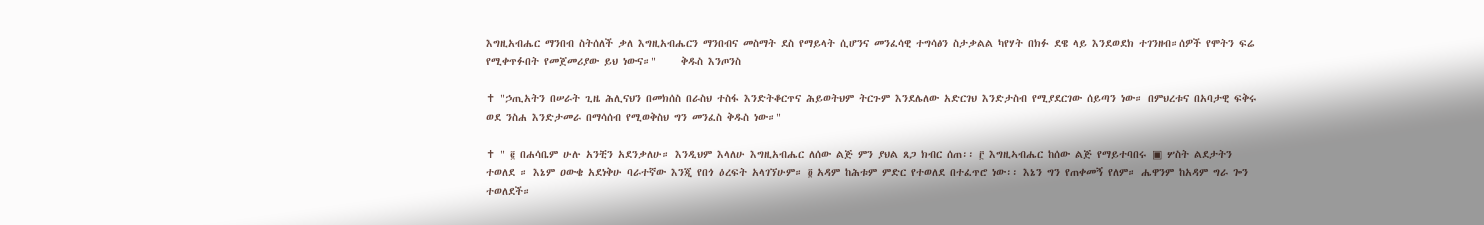እግዚአብሔር ማንበብ ስትሰለች ቃለ እግዚአብሔርን ማንበብና መስማት ደስ የማይላት ሲሆንና መንፈሳዊ ተግሳፅን ስታቃልል ካየሃት በክፉ ደዌ ላይ እንደወደክ ተገንዘብ።ሰዎች የሞትን ፍሬ የሚቀጥፉበት የመጀመሪያው ይህ ነውና።"     ቅዱስ እንጦንስ

✝ "ኃጢአትን በሠራት ጊዜ ሕሊናህን በመክሰስ በራስህ ተስፋ እንድትቆርጥና ሕይወትህም ትርጉም እንደሌለው አድርገህ እንድታስብ የሚያደርገው ሰይጣን ነው። በምህረቱና በአባታዊ ፍቅሩ ወደ ንስሐ እንድታመራ በማሳሰብ የሚወቅስህ ግን መንፈስ ቅዱስ ነው።"

✝ " ፪ በሐሳቤም ሁሉ አንቺን አደንቃለሁ። እንዲህም እላለሁ እግዚአብሔር ለሰው ልጅ ምን ያህል ጸጋ ክብር ሰጠ፡፡ ፫ እግዚኣብሔር ከሰው ልጅ የማይተባበሩ ▣ ሦስት ልደታትን ተወለደ ። እኔም ዐውቄ አደነቅሁ ባራተኛው እንጂ የበጎ ዕረፍት አላገኘሁም። ፬ አዳም ከሕቱም ምድር የተወለደ በተፈጥሮ ነው፡፡ እኔን ግን የጠቀመኝ የለም። ሔዋንም ከአዳም ግራ ጐን ተወለደች።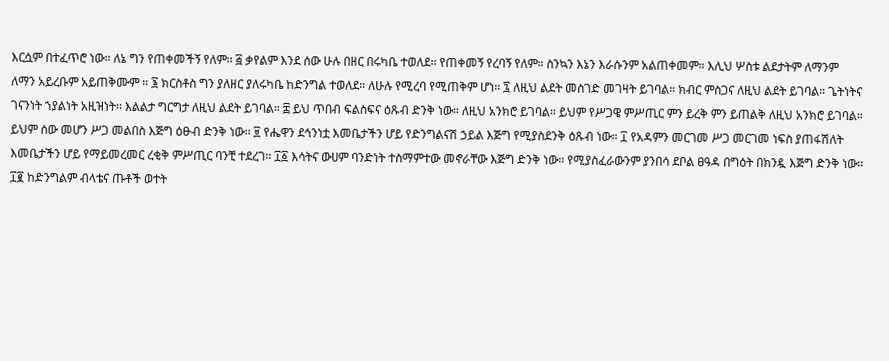እርሷም በተፈጥሮ ነው፡፡ ለኔ ግን የጠቀመችኝ የለም፡፡ ፭ ቃየልም እንደ ሰው ሁሉ በዘር በሩካቤ ተወለደ፡፡ የጠቀመኝ የረባኝ የለም። ስንኳን እኔን እራሱንም አልጠቀመም። እሊህ ሦስቱ ልደታትም ለማንም ለማን አይረቡም አይጠቅሙም ። ፮ ክርስቶስ ግን ያለዘር ያለሩካቤ ከድንግል ተወለደ። ለሁሉ የሚረባ የሚጠቅም ሆነ፡፡ ፯ ለዚህ ልደት መስገድ መገዛት ይገባል። ክብር ምስጋና ለዚህ ልደት ይገባል። ጌትነትና ገናንነት ኀያልነት አዚዝነት፡፡ እልልታ ግርግታ ለዚህ ልደት ይገባል። ፰ ይህ ጥበብ ፍልስፍና ዕጹብ ድንቅ ነው። ለዚህ አንክሮ ይገባል። ይህም የሥጋዌ ምሥጢር ምን ይረቅ ምን ይጠልቅ ለዚህ አንክሮ ይገባል። ይህም ሰው መሆን ሥጋ መልበስ እጅግ ዕፁብ ድንቅ ነው፡፡ ፱ የሔዋን ደኅንነቷ እመቤታችን ሆይ የድንግልናሽ ኃይል እጅግ የሚያስደንቅ ዕጹብ ነው። ፲ የአዳምን መርገመ ሥጋ መርገመ ነፍስ ያጠፋሽለት እመቤታችን ሆይ የማይመረመር ረቂቅ ምሥጢር ባንቺ ተደረገ፡፡ ፲፩ እሳትና ውሀም ባንድነት ተስማምተው መኖራቸው እጅግ ድንቅ ነው፡፡ የሚያስፈራውንም ያንበሳ ደቦል ፀዓዳ በግዕት በክንዷ እጅግ ድንቅ ነው፡፡ ፲፪ ከድንግልም ብላቴና ጡቶች ወተት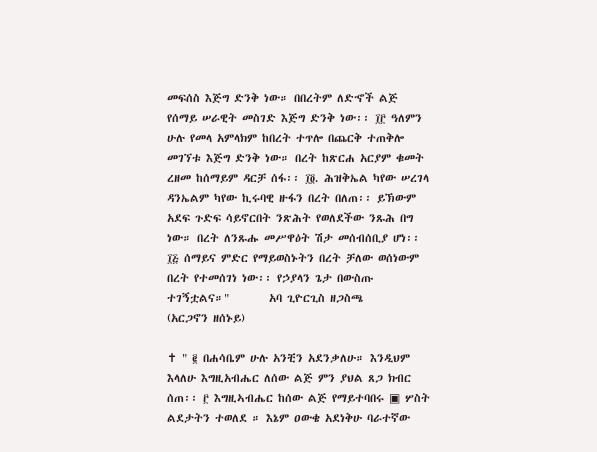መፍሰስ እጅግ ድንቅ ነው። በበረትም ለድኆች ልጅ የሰማይ ሠራዊት መስገድ እጅግ ድንቅ ነው፡፡ ፲፫ ዓለምን ሁሉ የመላ አምላክም ከበረት ተጥሎ በጨርቅ ተጠቅሎ መገኘቱ እጅግ ድንቅ ነው። በረት ከጽርሐ አርያም ቁመት ረዘመ ከሰማይም ዳርቻ ሰፋ፡፡ ፲፬. ሕዝቅኤል ካየው ሠረገላ ዳንኤልም ካየው ኪሩባዊ ዙፋን በረት በለጠ፡፡ ይኽውም አደፍ ጉድፍ ሳይኖርበት ንጽሕት የወለደችው ንጹሕ በግ ነው። በረት ለንጹሑ መሥዋዕት ሽታ መሰብሰቢያ ሆነ፡፡ ፲፭ ሰማይና ምድር የማይወስኑትን በረት ቻለው ወሰነውም በረት የተመሰገነ ነው፡፡ የኃያላን ጌታ በውስጡ ተገኝቷልና።"        አባ ጊዮርጊስ ዘጋስጫ                (አርጋኖን ዘሰኑይ)

✝ " ፪ በሐሳቤም ሁሉ አንቺን አደንቃለሁ። እንዲህም እላለሁ እግዚአብሔር ለሰው ልጅ ምን ያህል ጸጋ ክብር ሰጠ፡፡ ፫ እግዚኣብሔር ከሰው ልጅ የማይተባበሩ ▣ ሦስት ልደታትን ተወለደ ። እኔም ዐውቄ አደነቅሁ ባራተኛው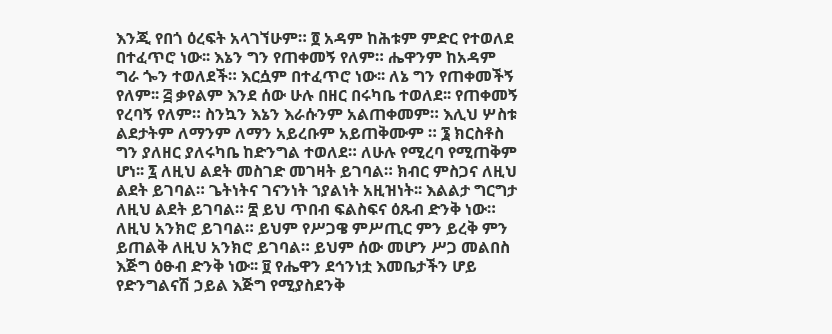እንጂ የበጎ ዕረፍት አላገኘሁም። ፬ አዳም ከሕቱም ምድር የተወለደ በተፈጥሮ ነው፡፡ እኔን ግን የጠቀመኝ የለም። ሔዋንም ከአዳም ግራ ጐን ተወለደች። እርሷም በተፈጥሮ ነው፡፡ ለኔ ግን የጠቀመችኝ የለም፡፡ ፭ ቃየልም እንደ ሰው ሁሉ በዘር በሩካቤ ተወለደ፡፡ የጠቀመኝ የረባኝ የለም። ስንኳን እኔን እራሱንም አልጠቀመም። እሊህ ሦስቱ ልደታትም ለማንም ለማን አይረቡም አይጠቅሙም ። ፮ ክርስቶስ ግን ያለዘር ያለሩካቤ ከድንግል ተወለደ። ለሁሉ የሚረባ የሚጠቅም ሆነ፡፡ ፯ ለዚህ ልደት መስገድ መገዛት ይገባል። ክብር ምስጋና ለዚህ ልደት ይገባል። ጌትነትና ገናንነት ኀያልነት አዚዝነት፡፡ እልልታ ግርግታ ለዚህ ልደት ይገባል። ፰ ይህ ጥበብ ፍልስፍና ዕጹብ ድንቅ ነው። ለዚህ አንክሮ ይገባል። ይህም የሥጋዌ ምሥጢር ምን ይረቅ ምን ይጠልቅ ለዚህ አንክሮ ይገባል። ይህም ሰው መሆን ሥጋ መልበስ እጅግ ዕፁብ ድንቅ ነው፡፡ ፱ የሔዋን ደኅንነቷ እመቤታችን ሆይ የድንግልናሽ ኃይል እጅግ የሚያስደንቅ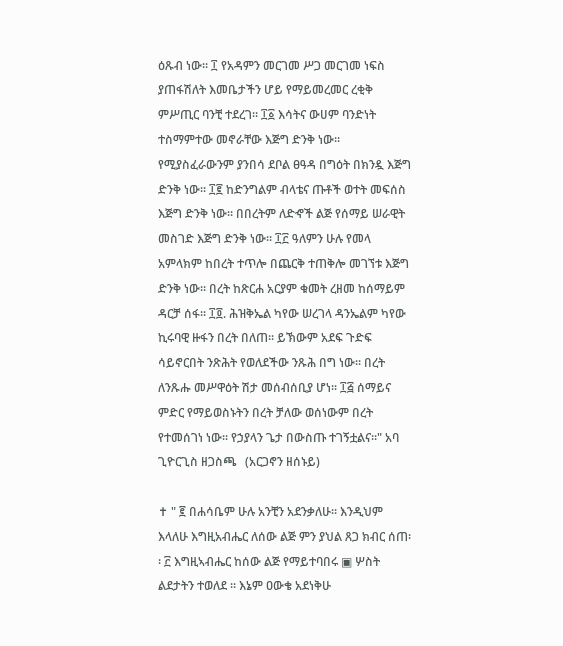ዕጹብ ነው። ፲ የአዳምን መርገመ ሥጋ መርገመ ነፍስ ያጠፋሽለት እመቤታችን ሆይ የማይመረመር ረቂቅ ምሥጢር ባንቺ ተደረገ፡፡ ፲፩ እሳትና ውሀም ባንድነት ተስማምተው መኖራቸው እጅግ ድንቅ ነው፡፡ የሚያስፈራውንም ያንበሳ ደቦል ፀዓዳ በግዕት በክንዷ እጅግ ድንቅ ነው፡፡ ፲፪ ከድንግልም ብላቴና ጡቶች ወተት መፍሰስ እጅግ ድንቅ ነው። በበረትም ለድኆች ልጅ የሰማይ ሠራዊት መስገድ እጅግ ድንቅ ነው፡፡ ፲፫ ዓለምን ሁሉ የመላ አምላክም ከበረት ተጥሎ በጨርቅ ተጠቅሎ መገኘቱ እጅግ ድንቅ ነው። በረት ከጽርሐ አርያም ቁመት ረዘመ ከሰማይም ዳርቻ ሰፋ፡፡ ፲፬. ሕዝቅኤል ካየው ሠረገላ ዳንኤልም ካየው ኪሩባዊ ዙፋን በረት በለጠ፡፡ ይኽውም አደፍ ጉድፍ ሳይኖርበት ንጽሕት የወለደችው ንጹሕ በግ ነው። በረት ለንጹሑ መሥዋዕት ሽታ መሰብሰቢያ ሆነ፡፡ ፲፭ ሰማይና ምድር የማይወስኑትን በረት ቻለው ወሰነውም በረት የተመሰገነ ነው፡፡ የኃያላን ጌታ በውስጡ ተገኝቷልና።" አባ ጊዮርጊስ ዘጋስጫ   (አርጋኖን ዘሰኑይ)

✝ " ፪ በሐሳቤም ሁሉ አንቺን አደንቃለሁ። እንዲህም እላለሁ እግዚአብሔር ለሰው ልጅ ምን ያህል ጸጋ ክብር ሰጠ፡፡ ፫ እግዚኣብሔር ከሰው ልጅ የማይተባበሩ ▣ ሦስት ልደታትን ተወለደ ። እኔም ዐውቄ አደነቅሁ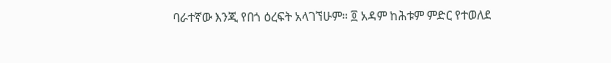ባራተኛው እንጂ የበጎ ዕረፍት አላገኘሁም። ፬ አዳም ከሕቱም ምድር የተወለደ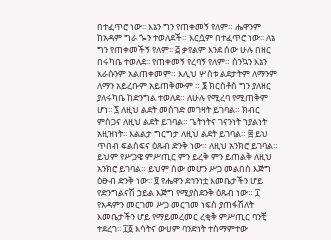በተፈጥሮ ነው፡፡ እኔን ግን የጠቀመኝ የለም። ሔዋንም ከአዳም ግራ ጐን ተወለደች። እርሷም በተፈጥሮ ነው፡፡ ለኔ ግን የጠቀመችኝ የለም፡፡ ፭ ቃየልም እንደ ሰው ሁሉ በዘር በሩካቤ ተወለደ፡፡ የጠቀመኝ የረባኝ የለም። ስንኳን እኔን እራሱንም አልጠቀመም። እሊህ ሦስቱ ልደታትም ለማንም ለማን አይረቡም አይጠቅሙም ። ፮ ክርስቶስ ግን ያለዘር ያለሩካቤ ከድንግል ተወለደ። ለሁሉ የሚረባ የሚጠቅም ሆነ፡፡ ፯ ለዚህ ልደት መስገድ መገዛት ይገባል። ክብር ምስጋና ለዚህ ልደት ይገባል። ጌትነትና ገናንነት ኀያልነት አዚዝነት፡፡ እልልታ ግርግታ ለዚህ ልደት ይገባል። ፰ ይህ ጥበብ ፍልስፍና ዕጹብ ድንቅ ነው። ለዚህ አንክሮ ይገባል። ይህም የሥጋዌ ምሥጢር ምን ይረቅ ምን ይጠልቅ ለዚህ አንክሮ ይገባል። ይህም ሰው መሆን ሥጋ መልበስ እጅግ ዕፁብ ድንቅ ነው፡፡ ፱ የሔዋን ደኅንነቷ እመቤታችን ሆይ የድንግልናሽ ኃይል እጅግ የሚያስደንቅ ዕጹብ ነው። ፲ የአዳምን መርገመ ሥጋ መርገመ ነፍስ ያጠፋሽለት እመቤታችን ሆይ የማይመረመር ረቂቅ ምሥጢር ባንቺ ተደረገ፡፡ ፲፩ እሳትና ውሀም ባንድነት ተስማምተው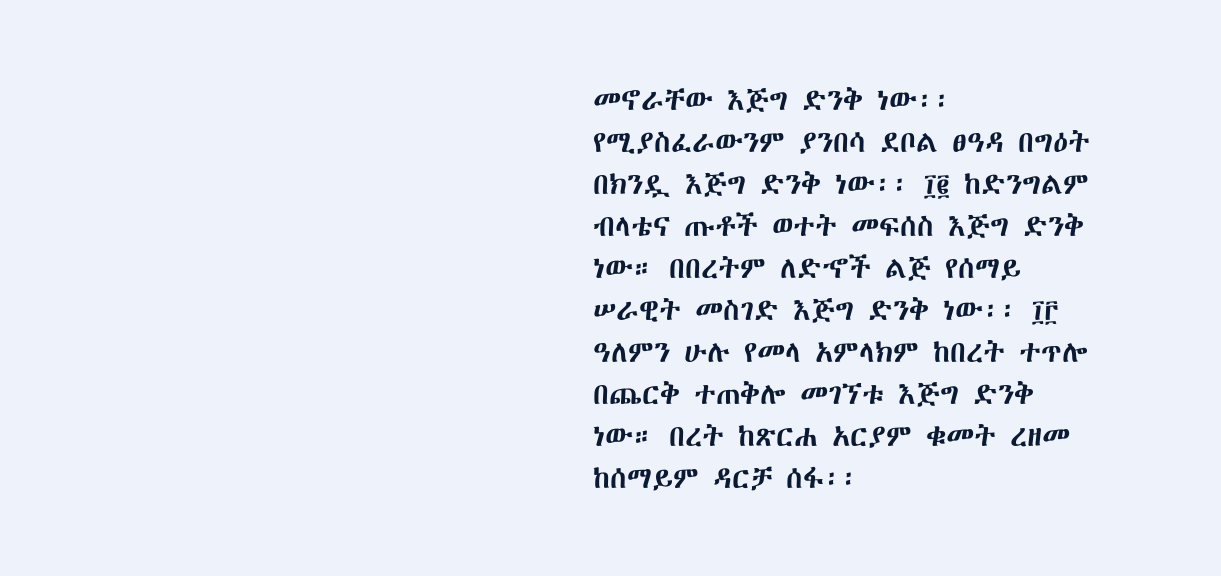መኖራቸው እጅግ ድንቅ ነው፡፡ የሚያስፈራውንም ያንበሳ ደቦል ፀዓዳ በግዕት በክንዷ እጅግ ድንቅ ነው፡፡ ፲፪ ከድንግልም ብላቴና ጡቶች ወተት መፍሰስ እጅግ ድንቅ ነው። በበረትም ለድኆች ልጅ የሰማይ ሠራዊት መስገድ እጅግ ድንቅ ነው፡፡ ፲፫ ዓለምን ሁሉ የመላ አምላክም ከበረት ተጥሎ በጨርቅ ተጠቅሎ መገኘቱ እጅግ ድንቅ ነው። በረት ከጽርሐ አርያም ቁመት ረዘመ ከሰማይም ዳርቻ ሰፋ፡፡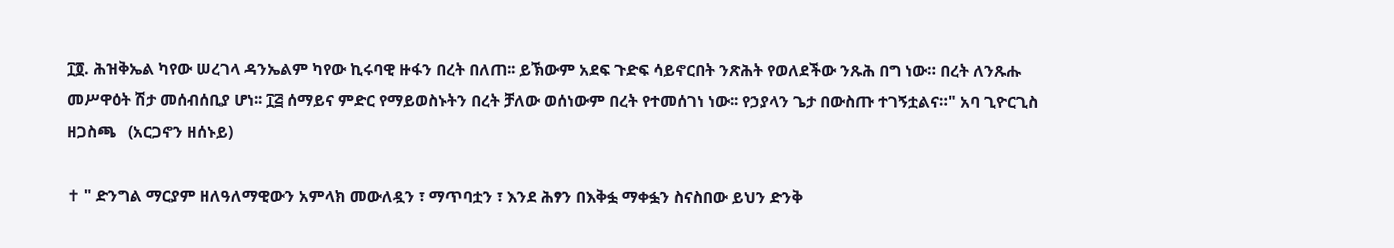፲፬. ሕዝቅኤል ካየው ሠረገላ ዳንኤልም ካየው ኪሩባዊ ዙፋን በረት በለጠ፡፡ ይኽውም አደፍ ጉድፍ ሳይኖርበት ንጽሕት የወለደችው ንጹሕ በግ ነው። በረት ለንጹሑ መሥዋዕት ሽታ መሰብሰቢያ ሆነ፡፡ ፲፭ ሰማይና ምድር የማይወስኑትን በረት ቻለው ወሰነውም በረት የተመሰገነ ነው፡፡ የኃያላን ጌታ በውስጡ ተገኝቷልና።" አባ ጊዮርጊስ ዘጋስጫ   (አርጋኖን ዘሰኑይ)

✝ " ድንግል ማርያም ዘለዓለማዊውን አምላክ መውለዷን ፣ ማጥባቷን ፣ እንደ ሕፃን በእቅፏ ማቀፏን ስናስበው ይህን ድንቅ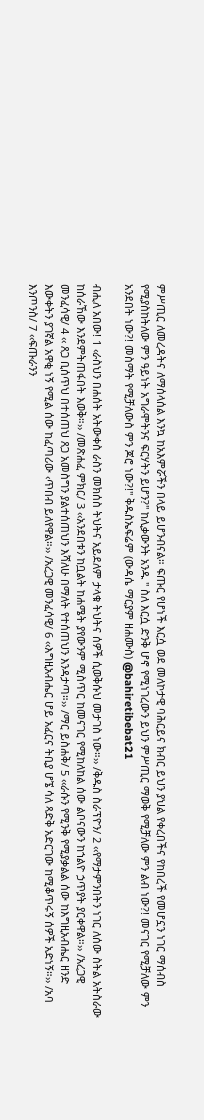ምሥጢር ለመረዳትና ለማሰላሰል እንኳ ከአእምሯችን በላይ ይሆንብናል። ፍጡር የሆነች እርሷ ወደ መለኮታዊ ባሕርይና ክብር ይህን ያህል የቀረበችና የከበረች የመሆኗን ነገር ማሰብስ የሚያስከትለው ምን ዓይነት አግራሞትንና ፍርሃትን ይሆን?" ከሊቃውንት አንዱ " ስለ እርሷ ድንቅ ሆኖ የሚነገረውን ይህን ምሥጢር ማወቅ የሚቻለው ምን ልብ ነው?! መናገር የሚቻለው ምን አንደበት ነው?! መስማት የሚቻለውስ ምን ጆሮ ነው?!" ቅዱስኤፍሬም (ውዳሴ ማርያም ዘሐሙስ) @bahiretibebat21

ብሒለ አበው! 1 ‹ራስህን በሐሰት አትውቀስ ራስን መክሰስ ትህትና አይደለም ታላቁ ትህትና ሰዎች ሲወቅሱህ መታገስ ነው።›› /ቅዱስ ስራፕዮን/ 2 ‹‹የማታምንበትን ነገር ለሰው ስትል አትስራው ከሰራኸው እንደምትጠፋበት እወቅ።›› /መጽሐፈ ምክር/ 3 ‹‹አንደበቱን ከቧልት ከሐሜት ያየውንም ሚስጥር ከመናገር የሚከለከል ሰው ልቦናውን ከኀልዮ ኃጥያት ያርቀዋል።›› /አረጋዊ መንፈሳዊ/ 4 ‹‹ ጸጋ ቢሰጥህ በተሰጠህ ጸጋ አመስግን ያልተሰጠህን እሻለሁ በማለት የተሰጠህን እንዳታጣ።›› /ማር ይስሐቅ/ 5 ‹‹ራሱን የሚንቅ የሚያቃልል ሰው ከእግዚአብሔር ዘንድ እውቀትን ያገኛል አዋቂ ነኝ የሚል ሰው ከፈጣሪው ‹ጥበብ ይለየዋል።›› /አረጋዊ መንፈሳዊ/ 6 ‹‹እግዚአብሔር ሆይ አፈርና ትቢያ ሆኜ ሳለ ጻድቅ አድርገው ከሚቆጥሩኝ ሰዎች አድነኝ።›› /አባ እንጦንስ/ 7 ‹‹ፍጡራንን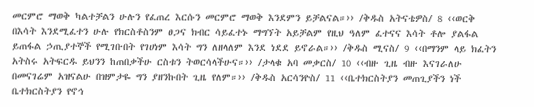መርምሮ ማወቅ ካልተቻልን ሁሉን የፈጠረ እርሱን መርምሮ ማወቅ እንደምን ይቻልናል።›› /ቅዱስ አትናቴዎስ/ 8 ‹‹ወርቅ በእሳት እንደሚፈተን ሁሉ የክርስቶስንም ፀጋና ክብር ሳይፈተኑ ማግኘት አይቻልም የዚህ ዓለም ፈተናና እሳት ቶሎ ያልፋል ይጠፋል ኃጢያተኞች የሚገቡበት የገሀነም እሳት ግን ለዘላለም እንደ ነደደ ይኖራል።›› /ቅዱስ ሚናስ/ 9 ‹‹በማንም ላይ ክፈትን አትስሩ አትፍርዱ ይህንን ከጠበቃችሁ ርስቱን ትወርሳላችሁና።›› /ታላቁ አባ መቃርስ/ 10 ‹‹ብዙ ጊዜ ብዙ እናገራለሁ በመናገሬም አዝናልሁ በዝምታዬ ግን ያዘንኩበት ጊዜ የለም።›› /ቅዱስ አርሳንዮስ/ 11 ‹‹ቤተክርስትያን መጠጊያችን ነች ቤተክርስትያን የኖኅ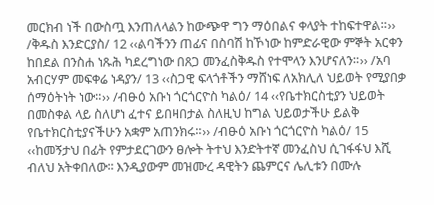መርክብ ነች በውስጧ እንጠለላልን ከውጭዋ ግን ማዕበልና ቀላያት ተከፍተዋል።›› /ቅዱስ እንድርያስ/ 12 ‹‹ልባችንን ጠፊና በስባሽ ከኾነው ከምድራዊው ምኞት አርቀን ከበደል በንስሐ ነጹሕ ካደረግነው በጸጋ መንፈስቅዱስ የተሞላን እንሆናለን።›› /አባ አብርሃም መፍቀሬ ነዳያን/ 13 ‹‹ስጋዊ ፍላጎቶችን ማሸነፍ ለአክሊለ ህይወት የሚያበቃ ሰማዕትነት ነው።›› /ብፁዕ አቡነ ጎርጎርዮስ ካልዕ/ 14 ‹‹የቤተክርስቲያን ህይወት በመስቀል ላይ ስለሆነ ፈተና ይበዛበታል ስለዚህ ከግል ህይወታችሁ ይልቅ የቤተክርስቲያናችሁን አቋም አጠንክሩ።›› /ብፁዕ አቡነ ጎርጎርዮስ ካልዕ/ 15 ‹‹ከመኝታህ በፊት የምታደርገውን ፀሎት ትተህ እንድትተኛ መንፈስህ ሲገፋፋህ እሺ ብለህ አትቀበለው፡፡ እንዲያውም መዝሙረ ዳዊትን ጨምርና ሌሊቱን በሙሉ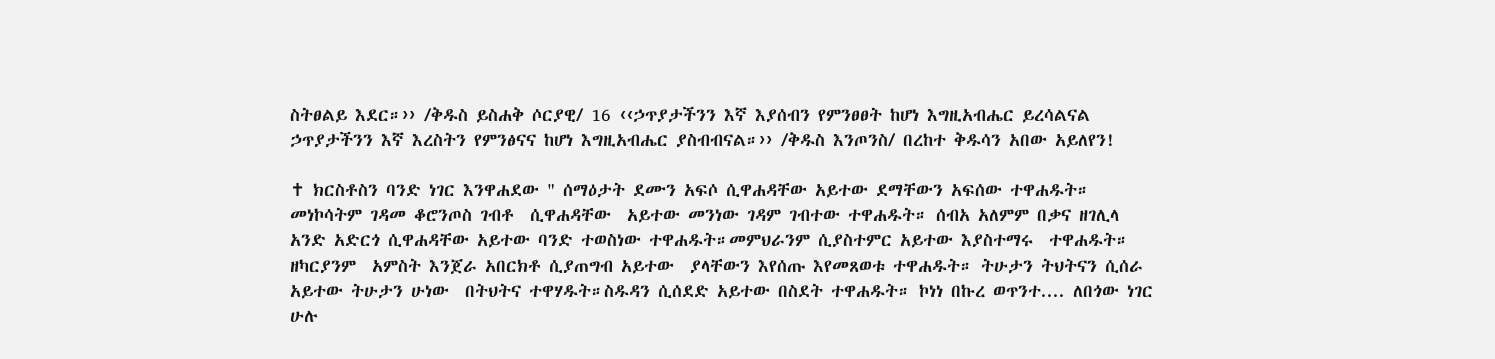ስትፀልይ እደር።›› /ቅዱስ ይስሐቅ ሶርያዊ/ 16 ‹‹ኃጥያታችንን እኛ እያሰብን የምንፀፀት ከሆነ እግዚአብሔር ይረሳልናል ኃጥያታችንን እኛ እረስትን የምንፅናና ከሆነ እግዚአብሔር ያስብብናል።›› /ቅዱስ እንጦንስ/ በረከተ ቅዱሳን አበው አይለየን!

✝ ክርስቶስን ባንድ ነገር እንዋሐደው " ሰማዕታት ደሙን አፍሶ ሲዋሐዳቸው አይተው ደማቸውን አፍሰው ተዋሐዱት። መነኮሳትም ገዳመ ቆሮንጦስ ገብቶ  ሲዋሐዳቸው  አይተው መንነው ገዳም ገብተው ተዋሐዱት። ሰብአ አለምም በቃና ዘገሊላ አንድ አድርጎ ሲዋሐዳቸው አይተው ባንድ ተወስነው ተዋሐዱት።መምህራንም ሲያስተምር አይተው እያስተማሩ  ተዋሐዱት። ዘካርያንም  አምስት እንጀራ አበርክቶ ሲያጠግብ አይተው  ያላቸውን እየሰጡ እየመጸወቱ ተዋሐዱት። ትሁታን ትህትናን ሲሰራ አይተው ትሁታን ሁነው  በትህትና ተዋሃዱት።ስዱዳን ሲሰደድ አይተው በስደት ተዋሐዱት። ኮነነ በኩረ ወጥንተ.... ለበጎው ነገር  ሁሉ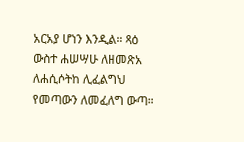አርአያ ሆነን እንዲል። ጻዕ ውስተ ሐሠሣሁ ለዘመጽአ ለሐሲሶትከ ሊፈልግህ የመጣውን ለመፈለግ ውጣ።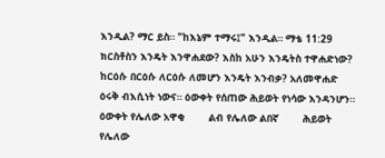እንዲል? ማር ይስ። "ከእኔም ተማሩ፤" እንዲል። ማቴ 11:29 ክርስቶስን እንዴት እንዋሐደው? እስከ አሁን እንዴትስ ተዋሐድነው? ከርዕሱ በርዕሱ ለርዕሱ ለመሆን እንዴት እንብቃ? አለመዋሐድ ዕሩቅ ብእሲነት ነውና። ዕውቀት የሰጠው ሕይወት የነሳው እንዳንሆን።         ዕውቀት የሌለው አዋቂ        ልብ የሌለው ልበኛ        ሕይወት የሌለው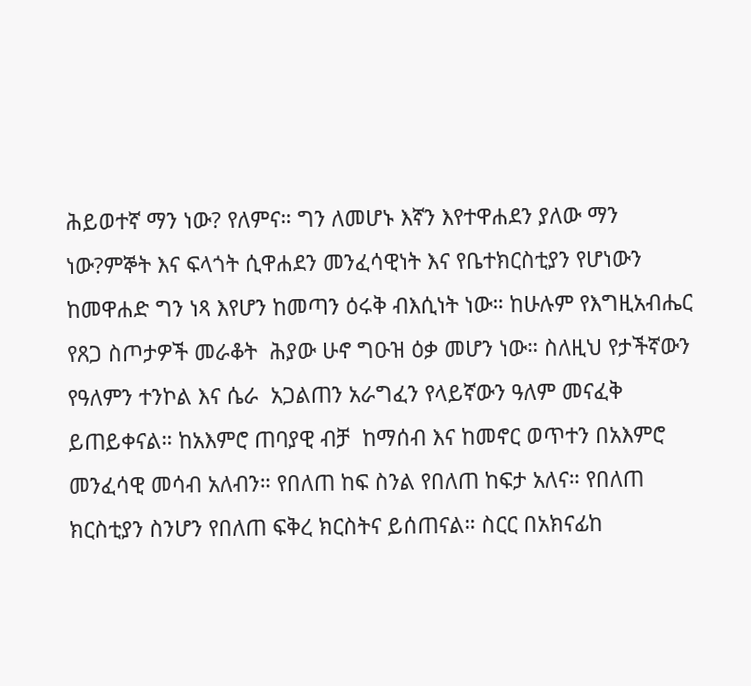ሕይወተኛ ማን ነው? የለምና። ግን ለመሆኑ እኛን እየተዋሐደን ያለው ማን ነው?ምኞት እና ፍላጎት ሲዋሐደን መንፈሳዊነት እና የቤተክርስቲያን የሆነውን ከመዋሐድ ግን ነጻ እየሆን ከመጣን ዕሩቅ ብእሲነት ነው። ከሁሉም የእግዚአብሔር የጸጋ ስጦታዎች መራቆት  ሕያው ሁኖ ግዑዝ ዕቃ መሆን ነው። ስለዚህ የታችኛውን  የዓለምን ተንኮል እና ሴራ  አጋልጠን አራግፈን የላይኛውን ዓለም መናፈቅ ይጠይቀናል። ከአእምሮ ጠባያዊ ብቻ  ከማሰብ እና ከመኖር ወጥተን በአእምሮ መንፈሳዊ መሳብ አለብን። የበለጠ ከፍ ስንል የበለጠ ከፍታ አለና። የበለጠ ክርስቲያን ስንሆን የበለጠ ፍቅረ ክርስትና ይሰጠናል። ስርር በአክናፊከ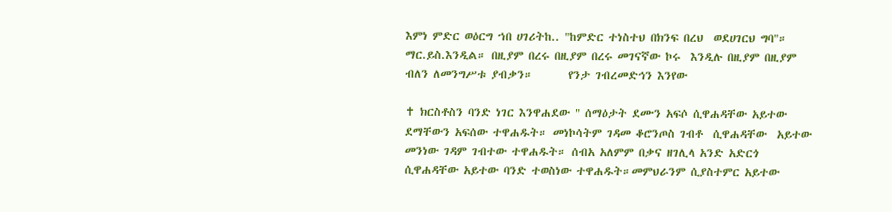እምነ ምድር ወዕርግ ኀበ ሀገሪትከ.. "ከምድር ተነስተህ በክንፍ በረህ  ወደሀገርህ ግባ"።             ማር.ይስ.እንዲል። በዚያም በረሩ በዚያም በረሩ መገናኛው ኮሩ  እንዲሉ በዚያም በዚያም ብለን ለመንግሥቱ ያብቃን።       የንታ ገብረመድኅን እንየው

✝ ክርስቶስን ባንድ ነገር እንዋሐደው " ሰማዕታት ደሙን አፍሶ ሲዋሐዳቸው አይተው ደማቸውን አፍሰው ተዋሐዱት። መነኮሳትም ገዳመ ቆሮንጦስ ገብቶ  ሲዋሐዳቸው  አይተው መንነው ገዳም ገብተው ተዋሐዱት። ሰብአ አለምም በቃና ዘገሊላ አንድ አድርጎ ሲዋሐዳቸው አይተው ባንድ ተወስነው ተዋሐዱት።መምህራንም ሲያስተምር አይተው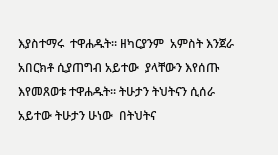እያስተማሩ  ተዋሐዱት። ዘካርያንም  አምስት እንጀራ አበርክቶ ሲያጠግብ አይተው  ያላቸውን እየሰጡ እየመጸወቱ ተዋሐዱት። ትሁታን ትህትናን ሲሰራ አይተው ትሁታን ሁነው  በትህትና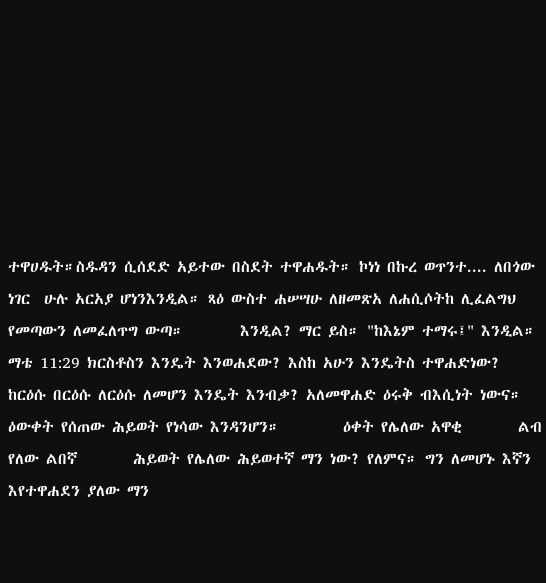ተዋሀዱት።ስዱዳን ሲሰደድ አይተው በስደት ተዋሐዱት። ኮነነ በኩረ ወጥንተ.... ለበጎው ነገር  ሁሉ አርአያ ሆነንእንዲል። ጻዕ ውስተ ሐሠሣሁ ለዘመጽአ ለሐሲሶትከ ሊፈልግህ የመጣውን ለመፈለጥግ ውጣ።        እንዲል? ማር ይስ። "ከእኔም ተማሩ፤" እንዲል። ማቴ 11:29 ክርስቶስን እንዴት እንወሐደው? እስከ አሁን እንዴትስ ተዋሐድነው? ከርዕሱ በርዕሱ ለርዕሱ ለመሆን እንዴት እንብቃ? አለመዋሐድ ዕሩቅ ብእሲነት ነውና። ዕውቀት የሰጠው ሕይወት የነሳው እንዳንሆን።         ዕቀት የሌለው አዋቂ        ልብ የለው ልበኛ        ሕይወት የሌለው ሕይወተኛ ማን ነው? የለምና። ግን ለመሆኑ እኛን እየተዋሐደን ያለው ማን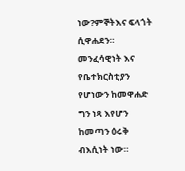ነው?ምኞትእና ፍላጎት ሲዋሐደን።  መንፈሳዊነት እና የቤተክርስቲያን የሆነውን ከመዋሐድ ግን ነጻ እየሆን ከመጣን ዕሩቅ ብእሲነት ነው።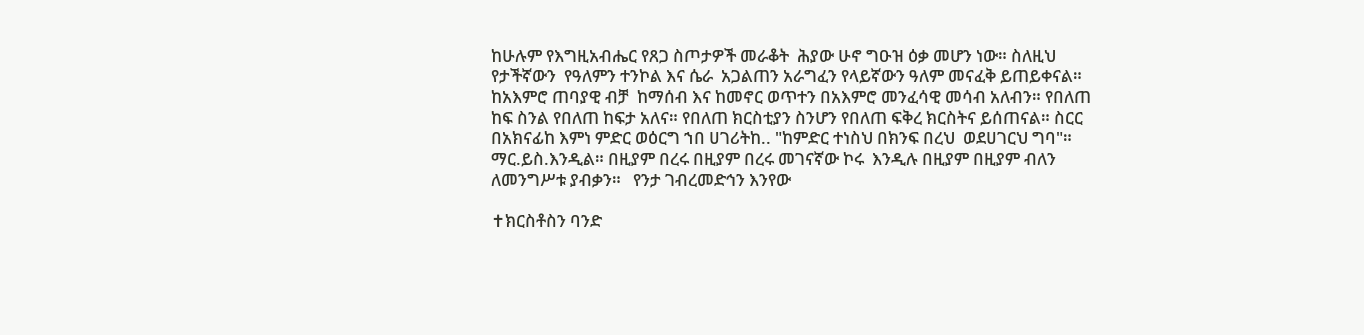ከሁሉም የእግዚአብሔር የጸጋ ስጦታዎች መራቆት  ሕያው ሁኖ ግዑዝ ዕቃ መሆን ነው። ስለዚህ የታችኛውን  የዓለምን ተንኮል እና ሴራ  አጋልጠን አራግፈን የላይኛውን ዓለም መናፈቅ ይጠይቀናል። ከአእምሮ ጠባያዊ ብቻ  ከማሰብ እና ከመኖር ወጥተን በአእምሮ መንፈሳዊ መሳብ አለብን። የበለጠ ከፍ ስንል የበለጠ ከፍታ አለና። የበለጠ ክርስቲያን ስንሆን የበለጠ ፍቅረ ክርስትና ይሰጠናል። ስርር በአክናፊከ እምነ ምድር ወዕርግ ኀበ ሀገሪትከ.. "ከምድር ተነስህ በክንፍ በረህ  ወደሀገርህ ግባ"።             ማር.ይስ.እንዲል። በዚያም በረሩ በዚያም በረሩ መገናኛው ኮሩ  እንዲሉ በዚያም በዚያም ብለን ለመንግሥቱ ያብቃን።   የንታ ገብረመድኅን እንየው

✝ክርስቶስን ባንድ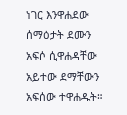ነገር እንዋሐደው ሰማዕታት ደሙን አፍሶ ሲዋሐዳቸው አይተው ደማቸውን አፍሰው ተዋሐዱት።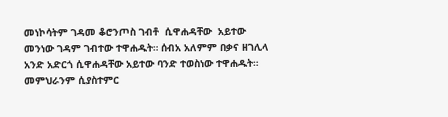መነኮሳትም ገዳመ ቆሮንጦስ ገብቶ  ሲዋሐዳቸው  አይተው መንነው ገዳም ገብተው ተዋሐዱት። ሰብአ አለምም በቃና ዘገሊላ አንድ አድርጎ ሲዋሐዳቸው አይተው ባንድ ተወስነው ተዋሐዱት።   መምህራንም ሲያስተምር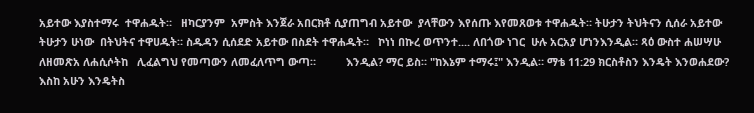አይተው እያስተማሩ  ተዋሐዱት።   ዘካርያንም  አምስት እንጀራ አበርክቶ ሲያጠግብ አይተው  ያላቸውን እየሰጡ እየመጸወቱ ተዋሐዱት። ትሁታን ትህትናን ሲሰራ አይተው ትሁታን ሁነው  በትህትና ተዋሀዱት። ስዱዳን ሲሰደድ አይተው በስደት ተዋሐዱት።   ኮነነ በኩረ ወጥንተ.... ለበጎው ነገር  ሁሉ አርአያ ሆነንእንዲል። ጻዕ ውስተ ሐሠሣሁ ለዘመጽአ ለሐሲሶትከ   ሊፈልግህ የመጣውን ለመፈለጥግ ውጣ።          እንዲል? ማር ይስ። "ከእኔም ተማሩ፤" እንዲል። ማቴ 11:29 ክርስቶስን እንዴት እንወሐደው?   እስከ አሁን እንዴትስ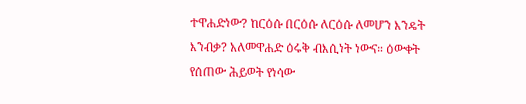ተዋሐድነው? ከርዕሱ በርዕሱ ለርዕሱ ለመሆን እንዴት እንብቃ? አለመዋሐድ ዕሩቅ ብእሲነት ነውና። ዕውቀት የሰጠው ሕይወት የነሳው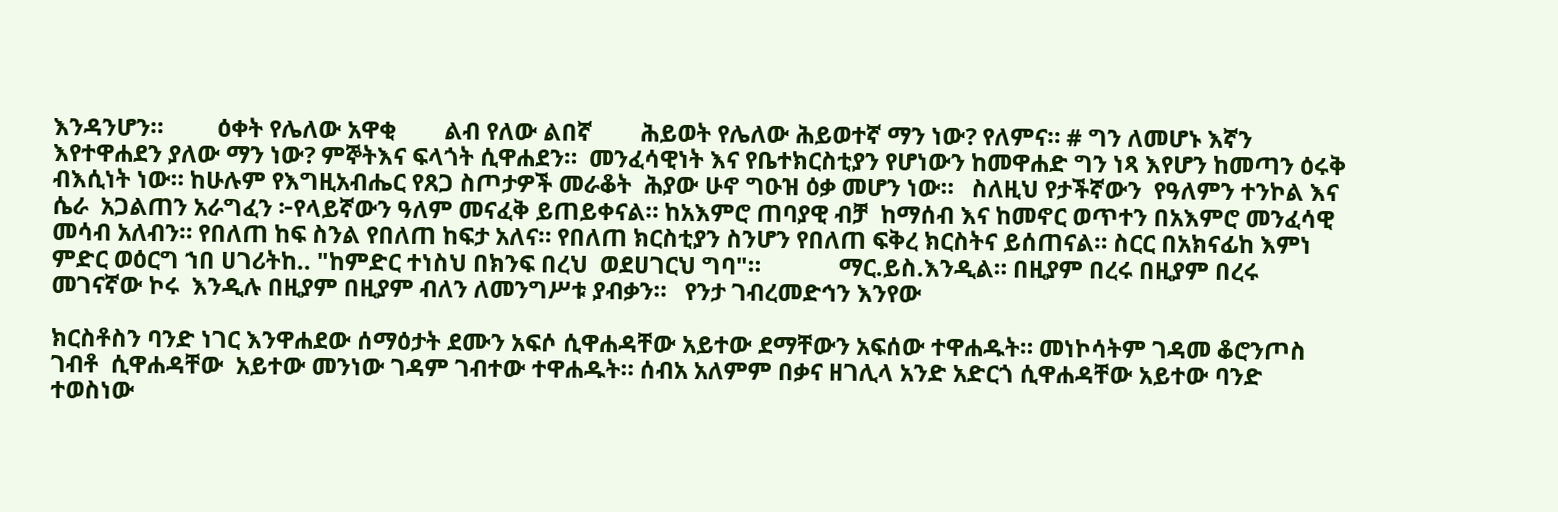እንዳንሆን።         ዕቀት የሌለው አዋቂ        ልብ የለው ልበኛ        ሕይወት የሌለው ሕይወተኛ ማን ነው? የለምና። # ግን ለመሆኑ እኛን እየተዋሐደን ያለው ማን ነው? ምኞትእና ፍላጎት ሲዋሐደን።  መንፈሳዊነት እና የቤተክርስቲያን የሆነውን ከመዋሐድ ግን ነጻ እየሆን ከመጣን ዕሩቅ ብእሲነት ነው። ከሁሉም የእግዚአብሔር የጸጋ ስጦታዎች መራቆት  ሕያው ሁኖ ግዑዝ ዕቃ መሆን ነው።   ስለዚህ የታችኛውን  የዓለምን ተንኮል እና ሴራ  አጋልጠን አራግፈን ፦የላይኛውን ዓለም መናፈቅ ይጠይቀናል። ከአእምሮ ጠባያዊ ብቻ  ከማሰብ እና ከመኖር ወጥተን በአእምሮ መንፈሳዊ መሳብ አለብን። የበለጠ ከፍ ስንል የበለጠ ከፍታ አለና። የበለጠ ክርስቲያን ስንሆን የበለጠ ፍቅረ ክርስትና ይሰጠናል። ስርር በአክናፊከ እምነ ምድር ወዕርግ ኀበ ሀገሪትከ.. "ከምድር ተነስህ በክንፍ በረህ  ወደሀገርህ ግባ"።             ማር.ይስ.እንዲል። በዚያም በረሩ በዚያም በረሩ መገናኛው ኮሩ  እንዲሉ በዚያም በዚያም ብለን ለመንግሥቱ ያብቃን።   የንታ ገብረመድኅን እንየው

ክርስቶስን ባንድ ነገር እንዋሐደው ሰማዕታት ደሙን አፍሶ ሲዋሐዳቸው አይተው ደማቸውን አፍሰው ተዋሐዱት። መነኮሳትም ገዳመ ቆሮንጦስ ገብቶ  ሲዋሐዳቸው  አይተው መንነው ገዳም ገብተው ተዋሐዱት። ሰብአ አለምም በቃና ዘገሊላ አንድ አድርጎ ሲዋሐዳቸው አይተው ባንድ ተወስነው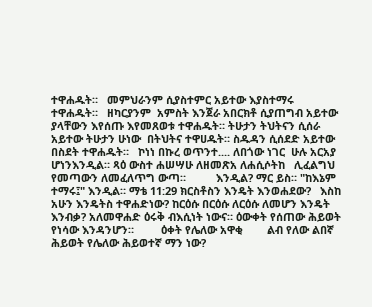ተዋሐዱት።   መምህራንም ሲያስተምር አይተው እያስተማሩ  ተዋሐዱት።   ዘካርያንም  አምስት እንጀራ አበርክቶ ሲያጠግብ አይተው  ያላቸውን እየሰጡ እየመጸወቱ ተዋሐዱት። ትሁታን ትህትናን ሲሰራ አይተው ትሁታን ሁነው  በትህትና ተዋሀዱት። ስዱዳን ሲሰደድ አይተው በስደት ተዋሐዱት።   ኮነነ በኩረ ወጥንተ.... ለበጎው ነገር  ሁሉ አርአያ ሆነንእንዲል። ጻዕ ውስተ ሐሠሣሁ ለዘመጽአ ለሐሲሶትከ   ሊፈልግህ የመጣውን ለመፈለጥግ ውጣ።          እንዲል? ማር ይስ። "ከእኔም ተማሩ፤" እንዲል። ማቴ 11:29 ክርስቶስን እንዴት እንወሐደው?   እስከ አሁን እንዴትስ ተዋሐድነው? ከርዕሱ በርዕሱ ለርዕሱ ለመሆን እንዴት እንብቃ? አለመዋሐድ ዕሩቅ ብእሲነት ነውና። ዕውቀት የሰጠው ሕይወት የነሳው እንዳንሆን።         ዕቀት የሌለው አዋቂ        ልብ የለው ልበኛ        ሕይወት የሌለው ሕይወተኛ ማን ነው?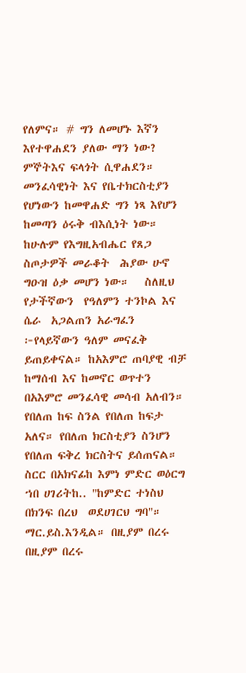የለምና። # ግን ለመሆኑ እኛን እየተዋሐደን ያለው ማን ነው? ምኞትእና ፍላጎት ሲዋሐደን።  መንፈሳዊነት እና የቤተክርስቲያን የሆነውን ከመዋሐድ ግን ነጻ እየሆን ከመጣን ዕሩቅ ብእሲነት ነው። ከሁሉም የእግዚአብሔር የጸጋ ስጦታዎች መራቆት  ሕያው ሁኖ ግዑዝ ዕቃ መሆን ነው።   ስለዚህ የታችኛውን  የዓለምን ተንኮል እና ሴራ  አጋልጠን አራግፈን ፦የላይኛውን ዓለም መናፈቅ ይጠይቀናል። ከአእምሮ ጠባያዊ ብቻ  ከማሰብ እና ከመኖር ወጥተን በአእምሮ መንፈሳዊ መሳብ አለብን። የበለጠ ከፍ ስንል የበለጠ ከፍታ አለና። የበለጠ ክርስቲያን ስንሆን የበለጠ ፍቅረ ክርስትና ይሰጠናል። ስርር በአክናፊከ እምነ ምድር ወዕርግ ኀበ ሀገሪትከ.. "ከምድር ተነስህ በክንፍ በረህ  ወደሀገርህ ግባ"።             ማር.ይስ.እንዲል። በዚያም በረሩ በዚያም በረሩ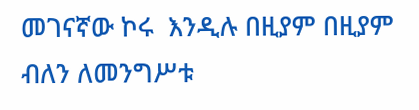መገናኛው ኮሩ  እንዲሉ በዚያም በዚያም ብለን ለመንግሥቱ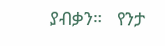ያብቃን።   የንታ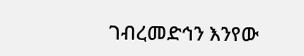ገብረመድኅን እንየው